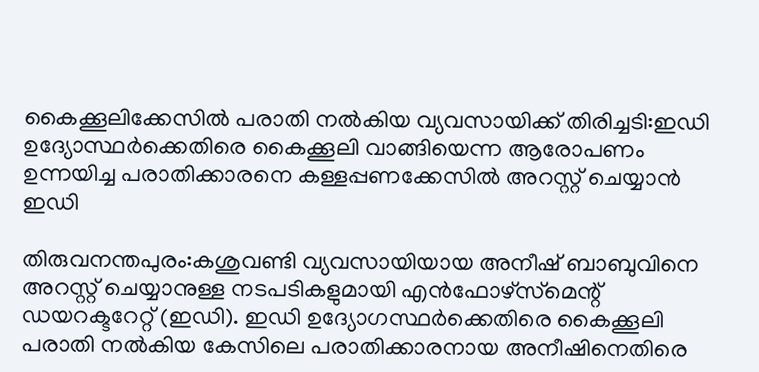കൈക്കൂലിക്കേസിൽ പരാതി നൽകിയ വ്യവസായിക്ക് തിരിച്ചടി:ഇഡി ഉദ്യോസ്ഥർക്കെതിരെ കൈക്കൂലി വാങ്ങിയെന്ന ആരോപണം ഉന്നയിച്ച പരാതിക്കാരനെ കള്ളപ്പണക്കേസിൽ അറസ്റ്റ് ചെയ്യാൻ ഇഡി

തിരുവനന്തപുരം:കശുവണ്ടി വ്യവസായിയായ അനീഷ് ബാബുവിനെ അറസ്റ്റ് ചെയ്യാനുള്ള നടപടികളുമായി എൻഫോഴ്‌സ്‌മെന്റ് ഡയറക്ടറേറ്റ് (ഇഡി). ഇഡി ഉദ്യോഗസ്ഥർക്കെതിരെ കൈക്കൂലി പരാതി നൽകിയ കേസിലെ പരാതിക്കാരനായ അനീഷിനെതിരെ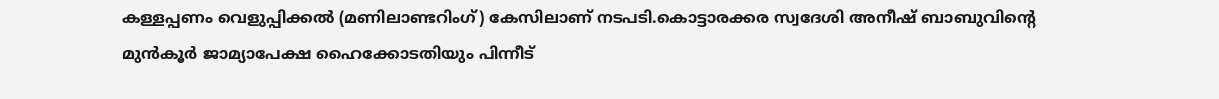കള്ളപ്പണം വെളുപ്പിക്കൽ (മണിലാണ്ടറിംഗ്) കേസിലാണ് നടപടി.കൊട്ടാരക്കര സ്വദേശി അനീഷ് ബാബുവിന്റെ മുൻകൂർ ജാമ്യാപേക്ഷ ഹൈക്കോടതിയും പിന്നീട്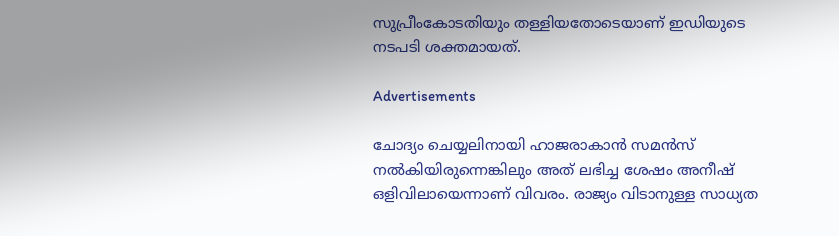സുപ്രീംകോടതിയും തള്ളിയതോടെയാണ് ഇഡിയുടെ നടപടി ശക്തമായത്.

Advertisements

ചോദ്യം ചെയ്യലിനായി ഹാജരാകാൻ സമൻസ് നൽകിയിരുന്നെങ്കിലും അത് ലഭിച്ച ശേഷം അനീഷ് ഒളിവിലായെന്നാണ് വിവരം. രാജ്യം വിടാനുള്ള സാധ്യത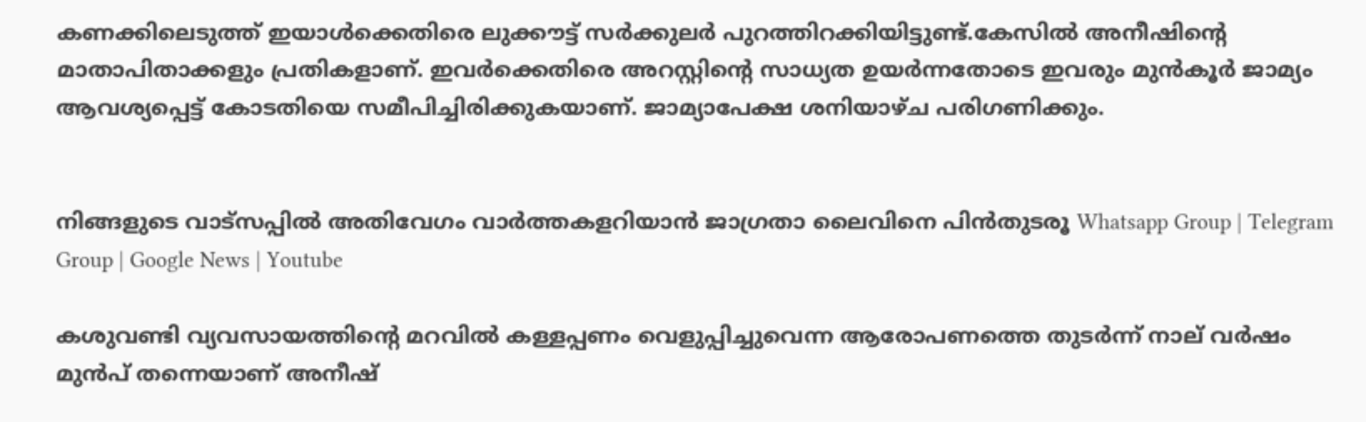കണക്കിലെടുത്ത് ഇയാൾക്കെതിരെ ലുക്കൗട്ട് സർക്കുലർ പുറത്തിറക്കിയിട്ടുണ്ട്.കേസിൽ അനീഷിന്റെ മാതാപിതാക്കളും പ്രതികളാണ്. ഇവർക്കെതിരെ അറസ്റ്റിന്റെ സാധ്യത ഉയർന്നതോടെ ഇവരും മുൻകൂർ ജാമ്യം ആവശ്യപ്പെട്ട് കോടതിയെ സമീപിച്ചിരിക്കുകയാണ്. ജാമ്യാപേക്ഷ ശനിയാഴ്ച പരിഗണിക്കും.


നിങ്ങളുടെ വാട്സപ്പിൽ അതിവേഗം വാർത്തകളറിയാൻ ജാഗ്രതാ ലൈവിനെ പിൻതുടരൂ Whatsapp Group | Telegram Group | Google News | Youtube

കശുവണ്ടി വ്യവസായത്തിന്റെ മറവിൽ കള്ളപ്പണം വെളുപ്പിച്ചുവെന്ന ആരോപണത്തെ തുടര്‍ന്ന് നാല് വർഷം മുൻപ് തന്നെയാണ് അനീഷ്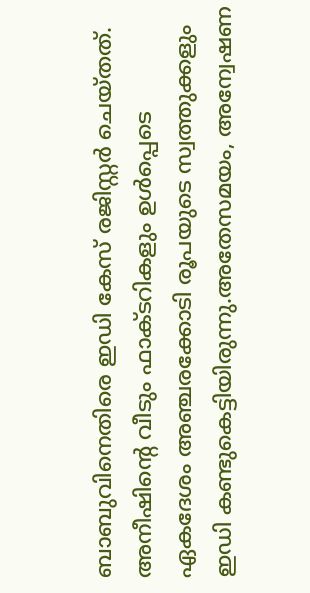ബാബുവിനെതിരെ ഇഡി കേസ് രജിസ്റ്റർ ചെയ്തത്. അനീഷിന്റെ വീടും ഫാക്ടറികളും ഉൾപ്പെടെ ഏകദേശം അഞ്ചരക്കോടി രൂപയുടെ സ്വത്തുക്കളും ഇഡി കണ്ടുകെട്ടിയിരുന്നു.അതേസമയം, അന്വേഷണ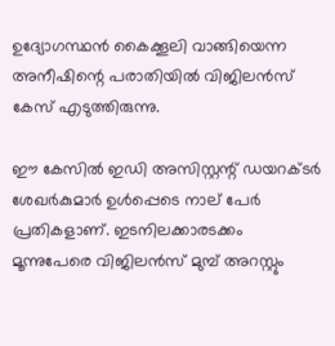ഉദ്യോഗസ്ഥൻ കൈക്കൂലി വാങ്ങിയെന്ന അനീഷിന്റെ പരാതിയിൽ വിജിലൻസ് കേസ് എടുത്തിരുന്നു.

ഈ കേസിൽ ഇഡി അസിസ്റ്റന്റ് ഡയറക്ടർ ശേഖർകുമാർ ഉൾപ്പെടെ നാല് പേർ പ്രതികളാണ്. ഇടനിലക്കാരടക്കം മൂന്നുപേരെ വിജിലൻസ് മുമ്പ് അറസ്റ്റും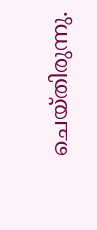ചെയ്തിരുന്നു.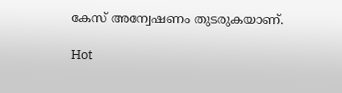കേസ് അന്വേഷണം തുടരുകയാണ്.

Hot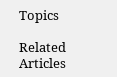Topics

Related Articles